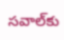సవాల్‌కు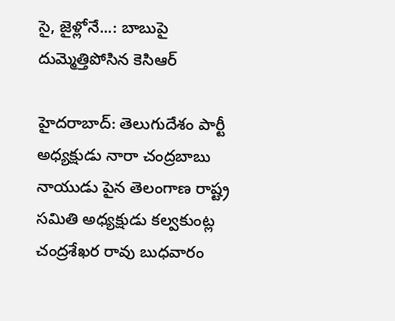సై, జైళ్లోనే...: బాబుపై దుమ్మెత్తిపోసిన కెసిఆర్

హైదరాబాద్: తెలుగుదేశం పార్టీ అధ్యక్షుడు నారా చంద్రబాబు నాయుడు పైన తెలంగాణ రాష్ట్ర సమితి అధ్యక్షుడు కల్వకుంట్ల చంద్రశేఖర రావు బుధవారం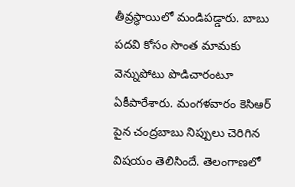తీవ్రస్థాయిలో మండిపడ్డారు. బాబు పదవి కోసం సొంత మామకు వెన్నుపోటు పొడిచారంటూ ఏకీపారేశారు. మంగళవారం కెసిఆర్ పైన చంద్రబాబు నిప్పులు చెరిగిన విషయం తెలిసిందే. తెలంగాణలో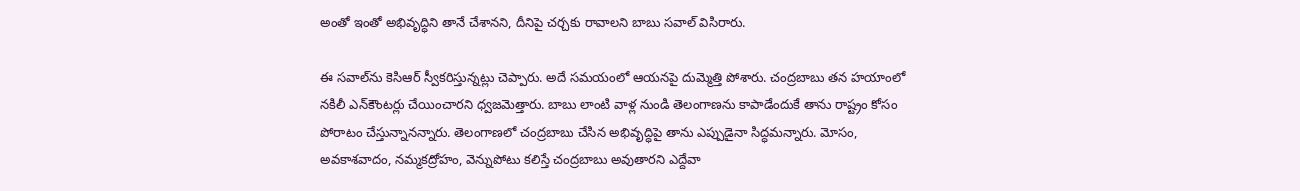అంతో ఇంతో అభివృద్ధిని తానే చేశానని, దీనిపై చర్చకు రావాలని బాబు సవాల్ విసిరారు.

ఈ సవాల్‌ను కెసిఆర్ స్వీకరిస్తున్నట్లు చెప్పారు. అదే సమయంలో ఆయనపై దుమ్మెత్తి పోశారు. చంద్రబాబు తన హయాంలో నకిలీ ఎన్‌‍కౌంటర్లు చేయించారని ధ్వజమెత్తారు. బాబు లాంటి వాళ్ల నుండి తెలంగాణను కాపాడేందుకే తాను రాష్ట్రం కోసం పోరాటం చేస్తున్నానన్నారు. తెలంగాణలో చంద్రబాబు చేసిన అభివృద్ధిపై తాను ఎప్పుడైనా సిద్ధమన్నారు. మోసం, అవకాశవాదం, నమ్మకద్రోహం, వెన్నుపోటు కలిస్తే చంద్రబాబు అవుతారని ఎద్దేవా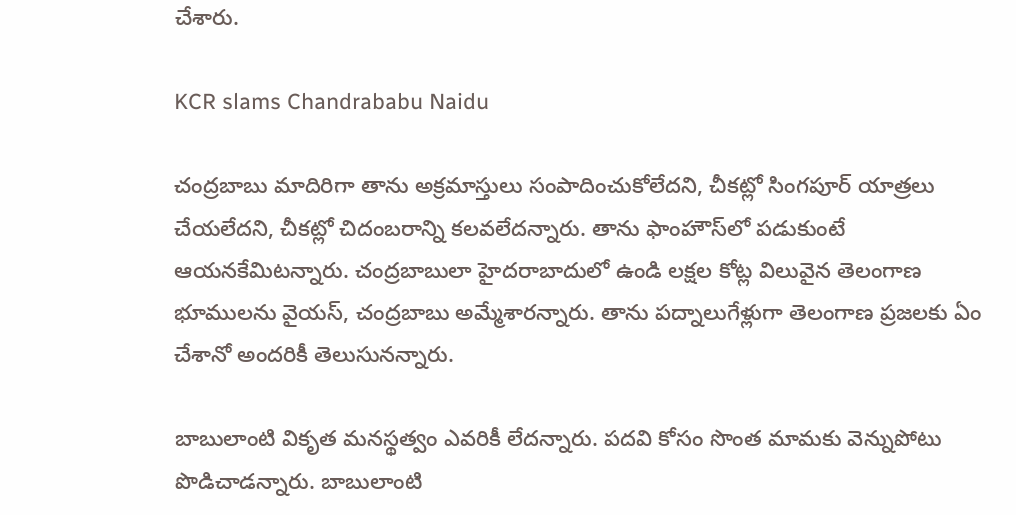చేశారు.

KCR slams Chandrababu Naidu

చంద్రబాబు మాదిరిగా తాను అక్రమాస్తులు సంపాదించుకోలేదని, చీకట్లో సింగపూర్ యాత్రలు చేయలేదని, చీకట్లో చిదంబరాన్ని కలవలేదన్నారు. తాను ఫాంహౌస్‌లో పడుకుంటే ఆయనకేమిటన్నారు. చంద్రబాబులా హైదరాబాదులో ఉండి లక్షల కోట్ల విలువైన తెలంగాణ భూములను వైయస్, చంద్రబాబు అమ్మేశారన్నారు. తాను పద్నాలుగేళ్లుగా తెలంగాణ ప్రజలకు ఏం చేశానో అందరికీ తెలుసునన్నారు.

బాబులాంటి వికృత మనస్థత్వం ఎవరికీ లేదన్నారు. పదవి కోసం సొంత మామకు వెన్నుపోటు పొడిచాడన్నారు. బాబులాంటి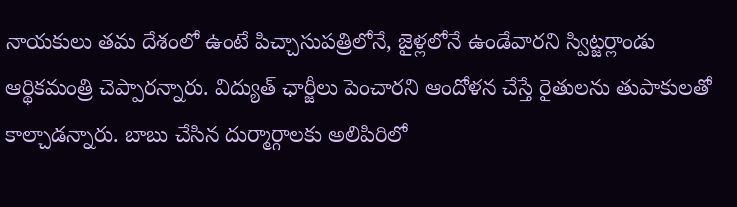నాయకులు తమ దేశంలో ఉంటే పిచ్చాసుపత్రిలోనే, జైళ్లలోనే ఉండేవారని స్విట్జర్లాండు ఆర్థికమంత్రి చెప్పారన్నారు. విద్యుత్ ఛార్జీలు పెంచారని ఆందోళన చేస్తే రైతులను తుపాకులతో కాల్చాడన్నారు. బాబు చేసిన దుర్మార్గాలకు అలిపిరిలో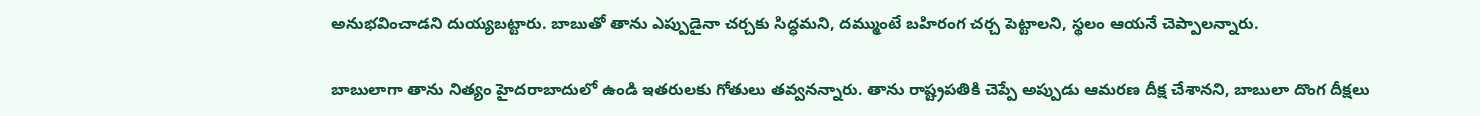అనుభవించాడని దుయ్యబట్టారు. బాబుతో తాను ఎప్పుడైనా చర్చకు సిద్ధమని, దమ్ముంటే బహిరంగ చర్చ పెట్టాలని, స్థలం ఆయనే చెప్పాలన్నారు.

బాబులాగా తాను నిత్యం హైదరాబాదులో ఉండి ఇతరులకు గోతులు తవ్వనన్నారు. తాను రాష్ట్రపతికి చెప్పే అప్పుడు ఆమరణ దీక్ష చేశానని, బాబులా దొంగ దీక్షలు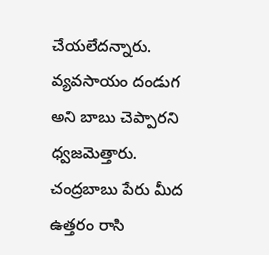చేయలేదన్నారు. వ్యవసాయం దండుగ అని బాబు చెప్పారని ధ్వజమెత్తారు. చంద్రబాబు పేరు మీద ఉత్తరం రాసి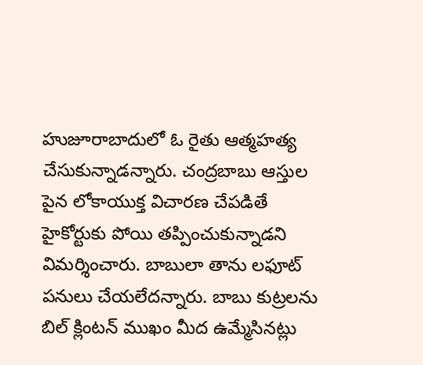హుజూరాబాదులో ఓ రైతు ఆత్మహత్య చేసుకున్నాడన్నారు. చంద్రబాబు ఆస్తుల పైన లోకాయుక్త విచారణ చేపడితే హైకోర్టుకు పోయి తప్పించుకున్నాడని విమర్శించారు. బాబులా తాను లఫూట్ పనులు చేయలేదన్నారు. బాబు కుట్రలను బిల్ క్లింటన్ ముఖం మీద ఉమ్మేసినట్లు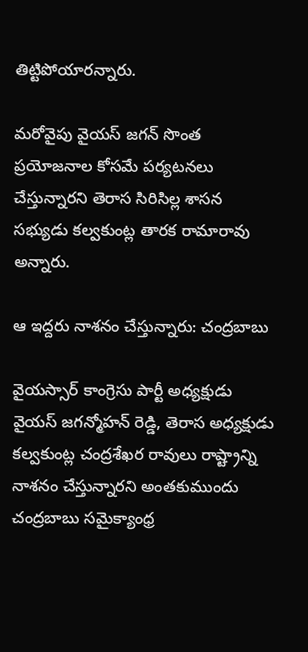తిట్టిపోయారన్నారు.

మరోవైపు వైయస్ జగన్ సొంత ప్రయోజనాల కోసమే పర్యటనలు చేస్తున్నారని తెరాస సిరిసిల్ల శాసన సభ్యుడు కల్వకుంట్ల తారక రామారావు అన్నారు.

ఆ ఇద్దరు నాశనం చేస్తున్నారు: చంద్రబాబు

వైయస్సార్ కాంగ్రెసు పార్టీ అధ్యక్షుడు వైయస్ జగన్మోహన్ రెడ్డి, తెరాస అధ్యక్షుడు కల్వకుంట్ల చంద్రశేఖర రావులు రాష్ట్రాన్ని నాశనం చేస్తున్నారని అంతకుముందు చంద్రబాబు సమైక్యాంధ్ర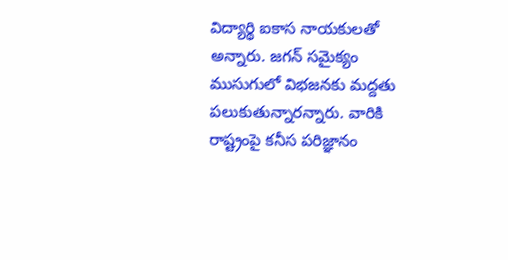విద్యార్థి ఐకాస నాయకులతో అన్నారు. జగన్ సమైక్యం ముసుగులో విభజనకు మద్దతు పలుకుతున్నారన్నారు. వారికి రాష్ట్రంపై కనీస పరిజ్ఞానం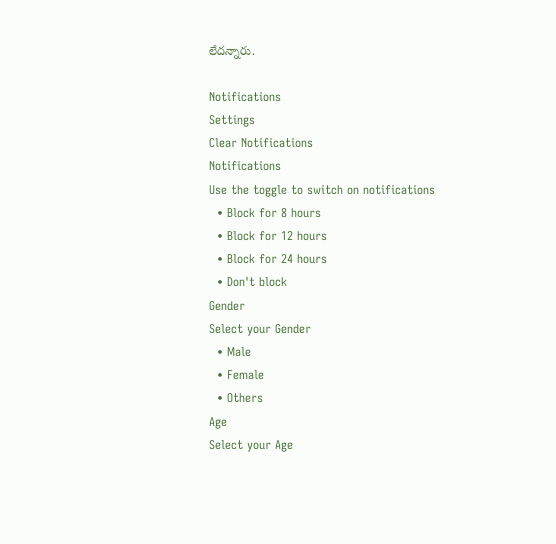లేదన్నారు.

Notifications
Settings
Clear Notifications
Notifications
Use the toggle to switch on notifications
  • Block for 8 hours
  • Block for 12 hours
  • Block for 24 hours
  • Don't block
Gender
Select your Gender
  • Male
  • Female
  • Others
Age
Select your Age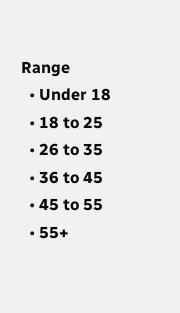Range
  • Under 18
  • 18 to 25
  • 26 to 35
  • 36 to 45
  • 45 to 55
  • 55+